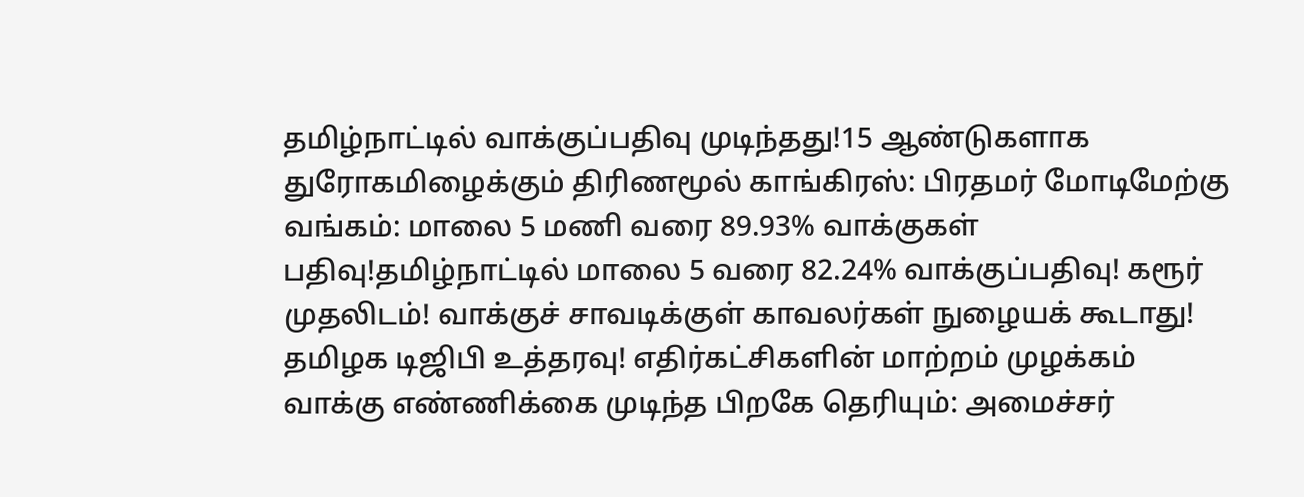தமிழ்நாட்டில் வாக்குப்பதிவு முடிந்தது!15 ஆண்டுகளாக துரோகமிழைக்கும் திரிணமூல் காங்கிரஸ்: பிரதமர் மோடிமேற்கு வங்கம்: மாலை 5 மணி வரை 89.93% வாக்குகள் பதிவு!தமிழ்நாட்டில் மாலை 5 வரை 82.24% வாக்குப்பதிவு! கரூர் முதலிடம்! வாக்குச் சாவடிக்குள் காவலர்கள் நுழையக் கூடாது! தமிழக டிஜிபி உத்தரவு! எதிர்கட்சிகளின் மாற்றம் முழக்கம் வாக்கு எண்ணிக்கை முடிந்த பிறகே தெரியும்: அமைச்சர்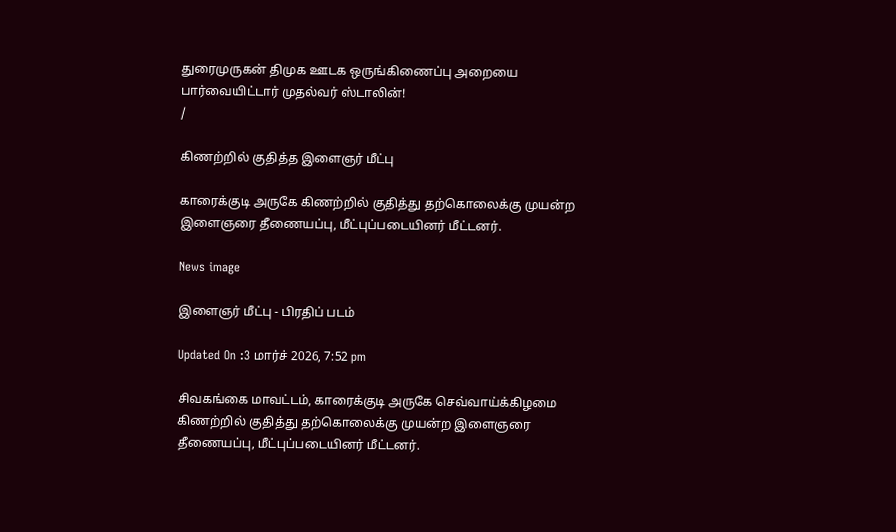துரைமுருகன் திமுக ஊடக ஒருங்கிணைப்பு அறையை பார்வையிட்டார் முதல்வர் ஸ்டாலின்!
/

கிணற்றில் குதித்த இளைஞர் மீட்பு

காரைக்குடி அருகே கிணற்றில் குதித்து தற்கொலைக்கு முயன்ற இளைஞரை தீணையப்பு, மீட்புப்படையினர் மீட்டனர்.

News image

இளைஞர் மீட்பு - பிரதிப் படம்

Updated On :3 மார்ச் 2026, 7:52 pm

சிவகங்கை மாவட்டம், காரைக்குடி அருகே செவ்வாய்க்கிழமை கிணற்றில் குதித்து தற்கொலைக்கு முயன்ற இளைஞரை தீணையப்பு, மீட்புப்படையினர் மீட்டனர்.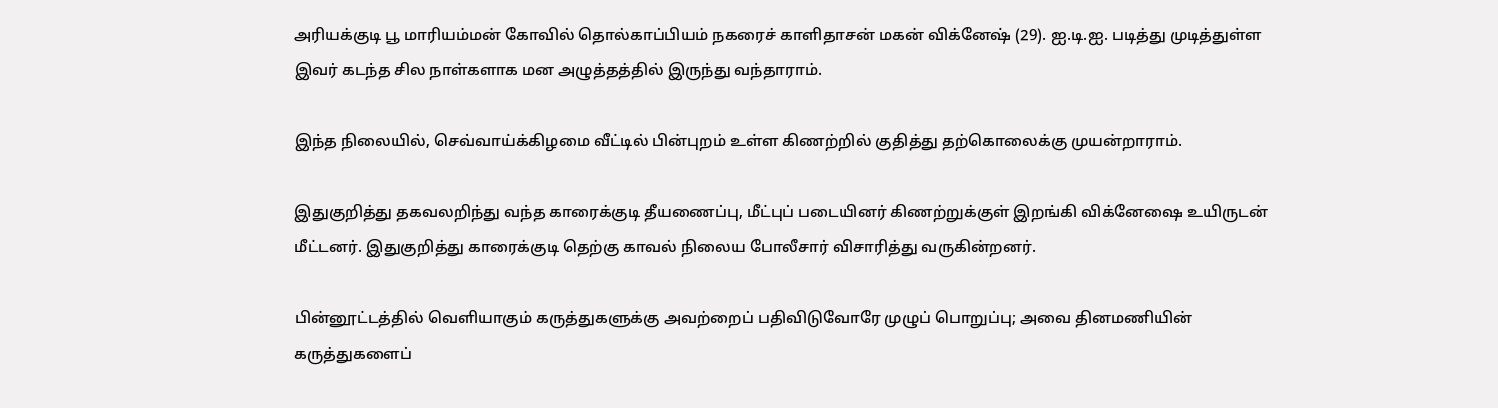அரியக்குடி பூ மாரியம்மன் கோவில் தொல்காப்பியம் நகரைச் காளிதாசன் மகன் விக்னேஷ் (29). ஐ.டி.ஐ. படித்து முடித்துள்ள இவர் கடந்த சில நாள்களாக மன அழுத்தத்தில் இருந்து வந்தாராம்.

இந்த நிலையில், செவ்வாய்க்கிழமை வீட்டில் பின்புறம் உள்ள கிணற்றில் குதித்து தற்கொலைக்கு முயன்றாராம்.

இதுகுறித்து தகவலறிந்து வந்த காரைக்குடி தீயணைப்பு, மீட்புப் படையினர் கிணற்றுக்குள் இறங்கி விக்னேஷை உயிருடன் மீட்டனர். இதுகுறித்து காரைக்குடி தெற்கு காவல் நிலைய போலீசார் விசாரித்து வருகின்றனர்.

பின்னூட்டத்தில் வெளியாகும் கருத்துகளுக்கு அவற்றைப் பதிவிடுவோரே முழுப் பொறுப்பு; அவை தினமணியின் கருத்துகளைப்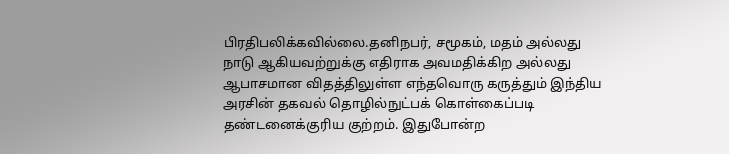பிரதிபலிக்கவில்லை.தனிநபர், சமூகம், மதம் அல்லது நாடு ஆகியவற்றுக்கு எதிராக அவமதிக்கிற அல்லது ஆபாசமான விதத்திலுள்ள எந்தவொரு கருத்தும் இந்திய அரசின் தகவல் தொழில்நுட்பக் கொள்கைப்படி தண்டனைக்குரிய குற்றம். இதுபோன்ற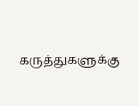கருத்துகளுக்கு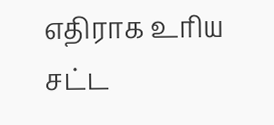எதிராக உரிய சட்ட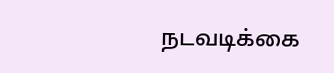நடவடிக்கை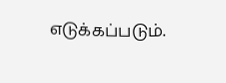எடுக்கப்படும்.